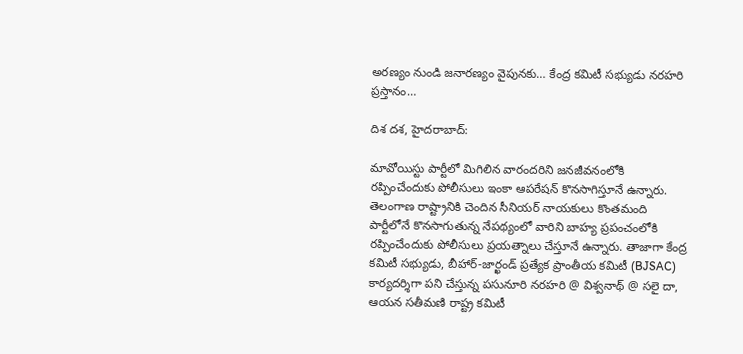అరణ్యం నుండి జనారణ్యం వైపునకు… కేంద్ర కమిటీ సభ్యుడు నరహరి ప్రస్తానం…

దిశ దశ, హైదరాబాద్:

మావోయిస్టు పార్టీలో మిగిలిన వారందరిని జనజీవనంలోకి రప్పించేందుకు పోలీసులు ఇంకా ఆపరేషన్ కొనసాగిస్తూనే ఉన్నారు. తెలంగాణ రాష్ట్రానికి చెందిన సీనియర్ నాయకులు కొంతమంది పార్టీలోనే కొనసాగుతున్న నేపథ్యంలో వారిని బాహ్య ప్రపంచంలోకి రప్పించేందుకు పోలీసులు ప్రయత్నాలు చేస్తూనే ఉన్నారు. తాజాగా కేంద్ర కమిటీ సభ్యుడు, బీహార్-జార్ఖండ్ ప్రత్యేక ప్రాంతీయ కమిటీ (BJSAC) కార్యదర్శిగా పని చేస్తున్న పసునూరి నరహరి @ విశ్వనాథ్ @ సలై దా, ఆయన సతీమణి రాష్ట్ర కమిటీ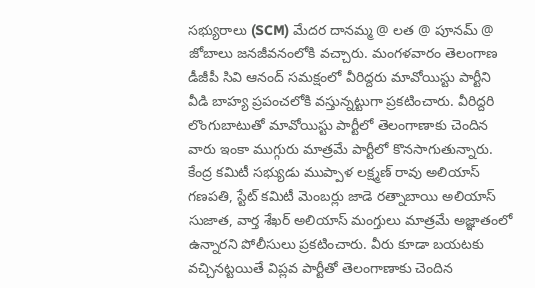సభ్యురాలు (SCM) మేదర దానమ్మ @ లత @ పూనమ్ @ జోబాలు జనజీవనంలోకి వచ్చారు. మంగళవారం తెలంగాణ డీజీపీ సివి ఆనంద్ సమక్షంలో వీరిద్దరు మావోయిస్టు పార్టీని వీడి బాహ్య ప్రపంచలోకి వస్తున్నట్టుగా ప్రకటించారు. వీరిద్దరి లొంగుబాటుతో మావోయిస్టు పార్టీలో తెలంగాణాకు చెందిన వారు ఇంకా ముగ్గురు మాత్రమే పార్టీలో కొనసాగుతున్నారు. కేంద్ర కమిటీ సభ్యుడు ముప్పాళ లక్ష్మణ్ రావు అలియాస్ గణపతి, స్టేట్ కమిటీ మెంబర్లు జాడె రత్నాబాయి అలియాస్ సుజాత, వార్త శేఖర్ అలియాస్ మంగ్తులు మాత్రమే అజ్ఞాతంలో ఉన్నారని పోలీసులు ప్రకటించారు. వీరు కూడా బయటకు వచ్చినట్టయితే విప్లవ పార్టీతో తెలంగాణాకు చెందిన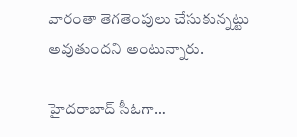వారంతా తెగతెంపులు చేసుకున్నట్టు అవుతుందని అంటున్నారు.

హైదరాబాద్ సీఓగా…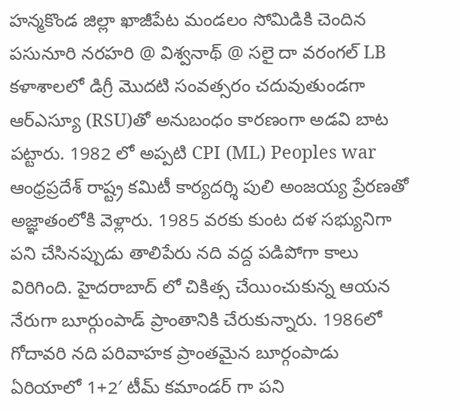హన్మకొండ జిల్లా ఖాజీపేట మండలం సోమిడికి చెందిన పసునూరి నరహరి @ విశ్వనాథ్ @ సలై దా వరంగల్ LB కళాశాలలో డిగ్రీ మొదటి సంవత్సరం చదువుతుండగా ఆర్ఎస్యూ (RSU)తో అనుబంధం కారణంగా అడవి బాట పట్టారు. 1982 లో అప్పటి CPI (ML) Peoples war ఆంధ్రప్రదేశ్ రాష్ట్ర కమిటీ కార్యదర్శి పులి అంజయ్య ప్రేరణతో అజ్ఞాతంలోకి వెళ్లారు. 1985 వరకు కుంట దళ సభ్యునిగా పని చేసినప్పుడు తాలిపేరు నది వద్ద పడిపోగా కాలు విరిగింది. హైదరాబాద్ లో చికిత్స చేయించుకున్న ఆయన నేరుగా బూర్గుంపాడ్ ప్రాంతానికి చేరుకున్నారు. 1986లో గోదావరి నది పరివాహక ప్రాంతమైన బూర్గంపాడు ఏరియాలో 1+2′ టీమ్ కమాండర్ గా పని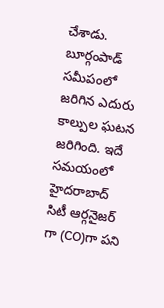చేశాడు. బూర్గంపాడ్ సమీపంలో జరిగిన ఎదురు కాల్పుల ఘటన జరిగింది. ఇదే సమయంలో హైదరాబాద్ సిటీ ఆర్గనైజర్ గా (CO)గా పని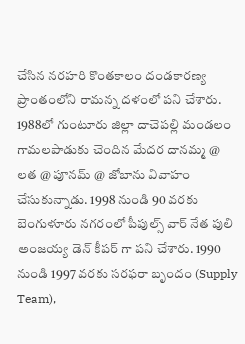చేసిన నరహరి కొంతకాలం దండకారణ్య ప్రాంతంలోని రామన్న దళంలో పని చేశారు. 1988లో గుంటూరు జిల్లా దాచెపల్లి మండలం గామలపాడుకు చెందిన మేదర దానమ్మ @ లత @ పూనమ్ @ జోబాను వివాహం చేసుకున్నాడు. 1998 నుండి 90 వరకు బెంగుళూరు నగరంలో పీపుల్స్ వార్ నేత పులి అంజయ్య డెన్ కీపర్ గా పని చేశారు. 1990 నుండి 1997 వరకు సరఫరా బృందం (Supply Team),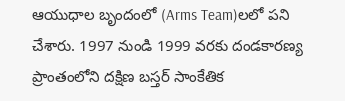ఆయుధాల బృందంలో (Arms Team)లలో పని చేశారు. 1997 నుండి 1999 వరకు దండకారణ్య ప్రాంతంలోని దక్షిణ బస్తర్ సాంకేతిక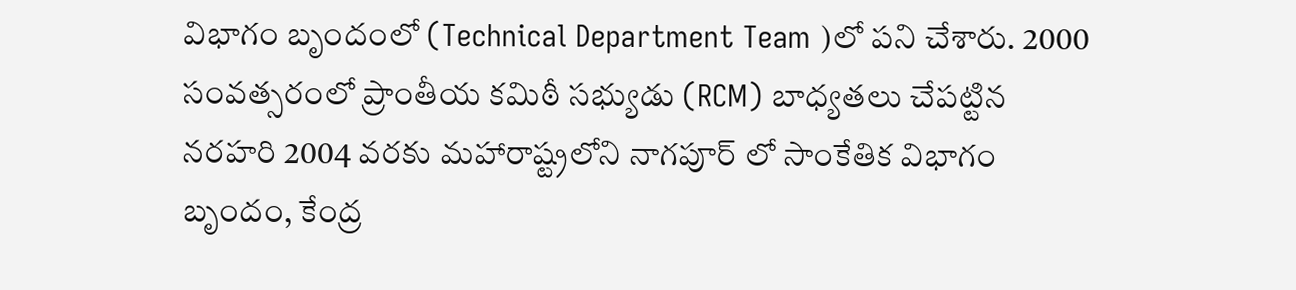విభాగం బృందంలో (Technical Department Team )లో పని చేశారు. 2000 సంవత్సరంలో ప్రాంతీయ కమిఠీ సభ్యుడు (RCM) బాధ్యతలు చేపట్టిన నరహరి 2004 వరకు మహారాష్ట్రలోని నాగపూర్ లో సాంకేతిక విభాగం బృందం, కేంద్ర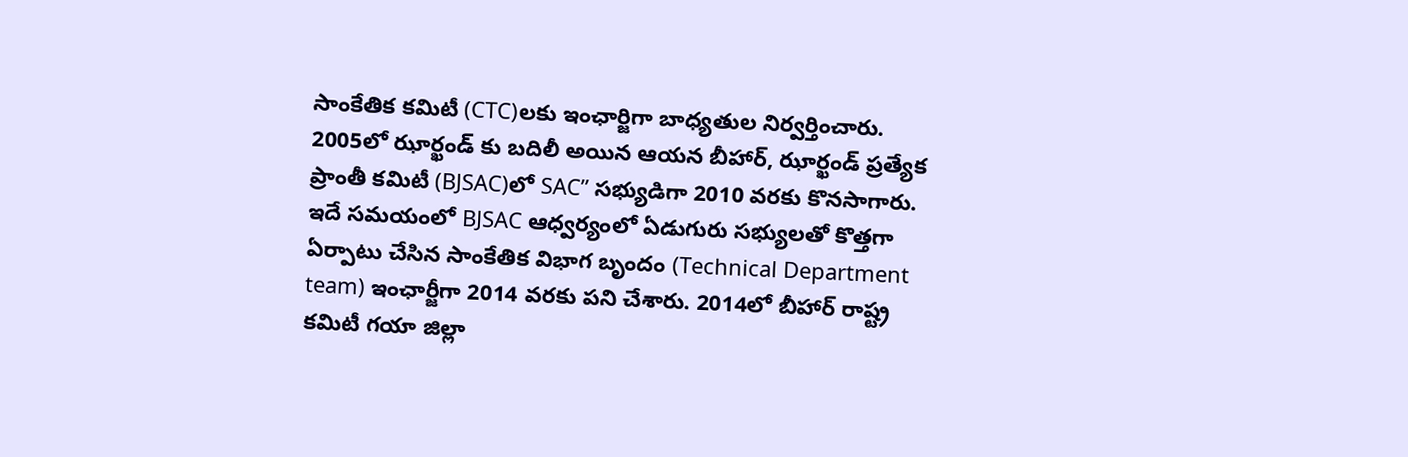సాంకేతిక కమిటీ (CTC)లకు ఇంఛార్జిగా బాధ్యతుల నిర్వర్తించారు. 2005లో ఝార్ఖండ్ కు బదిలీ అయిన ఆయన బీహార్, ఝార్ఖండ్ ప్రత్యేక ప్రాంతీ కమిటీ (BJSAC)లో SAC” సభ్యుడిగా 2010 వరకు కొనసాగారు. ఇదే సమయంలో BJSAC ఆధ్వర్యంలో ఏడుగురు సభ్యులతో కొత్తగా ఏర్పాటు చేసిన సాంకేతిక విభాగ బృందం (Technical Department team) ఇంఛార్జీగా 2014 వరకు పని చేశారు. 2014లో బీహార్ రాష్ట్ర కమిటీ గయా జిల్లా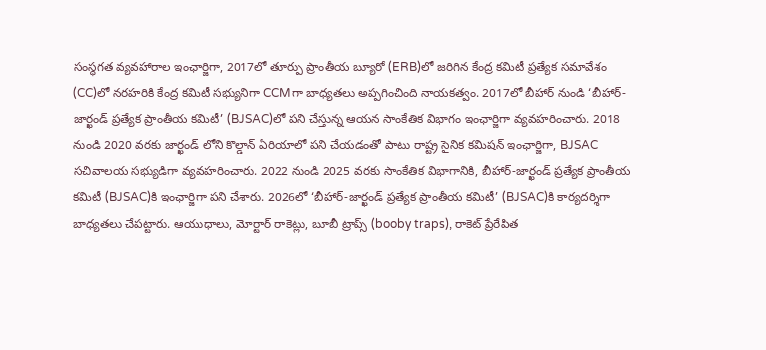సంస్థగత వ్యవహారాల ఇంఛార్జిగా, 2017లో తూర్పు ప్రాంతీయ బ్యూరో (ERB)లో జరిగిన కేంద్ర కమిటీ ప్రత్యేక సమావేశం (CC)లో నరహరికి కేంద్ర కమిటీ సభ్యునిగా CCMగా బాధ్యతలు అప్పగించింది నాయకత్వం. 2017లో బీహార్ నుండి ‘బీహార్-జార్ఖండ్ ప్రత్యేక ప్రాంతీయ కమిటీ’ (BJSAC)లో పని చేస్తున్న ఆయన సాంకేతిక విభాగం ఇంఛార్జిగా వ్యవహరించారు. 2018 నుండి 2020 వరకు జార్ఖండ్ లోని కొల్డాన్ ఏరియాలో పని చేయడంతో పాటు రాష్ట్ర సైనిక కమిషన్ ఇంఛార్జిగా, BJSAC సచివాలయ సభ్యుడిగా వ్యవహరించారు. 2022 నుండి 2025 వరకు సాంకేతిక విభాగానికి, బీహార్-జార్ఖండ్ ప్రత్యేక ప్రాంతీయ కమిటీ (BJSAC)కి ఇంఛార్జిగా పని చేశారు. 2026లో ‘బీహార్-జార్ఖండ్ ప్రత్యేక ప్రాంతీయ కమిటీ’ (BJSAC)కి కార్యదర్శిగా బాధ్యతలు చేపట్టారు. ఆయుధాలు, మోర్టార్ రాకెట్లు, బూబీ ట్రాప్స్ (booby traps), రాకెట్ ప్రేరేపిత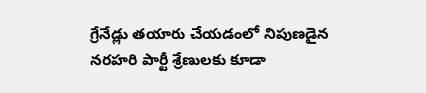గ్రేనేడ్లు తయారు చేయడంలో నిపుణడైన నరహరి పార్టీ శ్రేణులకు కూడా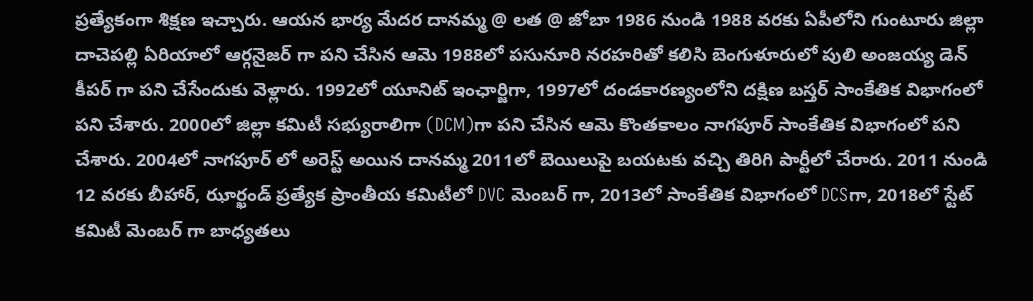ప్రత్యేకంగా శిక్షణ ఇచ్చారు. ఆయన భార్య మేదర దానమ్మ @ లత @ జోబా 1986 నుండి 1988 వరకు ఏపీలోని గుంటూరు జిల్లా దాచెపల్లి ఏరియాలో ఆర్గనైజర్ గా పని చేసిన ఆమె 1988లో పసునూరి నరహరితో కలిసి బెంగుళూరులో పులి అంజయ్య డెన్ కీపర్ గా పని చేసేందుకు వెళ్లారు. 1992లో యూనిట్ ఇంఛార్జిగా, 1997లో దండకారణ్యంలోని దక్షిణ బస్తర్ సాంకేతిక విభాగంలో పని చేశారు. 2000లో జిల్లా కమిటీ సభ్యురాలిగా (DCM)గా పని చేసిన ఆమె కొంతకాలం నాగపూర్ సాంకేతిక విభాగంలో పని చేశారు. 2004లో నాగపూర్ లో అరెస్ట్ అయిన దానమ్మ 2011లో బెయిలుపై బయటకు వచ్చి తిరిగి పార్టీలో చేరారు. 2011 నుండి 12 వరకు బీహార్, ఝార్ఖండ్ ప్రత్యేక ప్రాంతీయ కమిటీలో DVC మెంబర్ గా, 2013లో సాంకేతిక విభాగంలో DCSగా, 2018లో స్టేట్ కమిటీ మెంబర్ గా బాధ్యతలు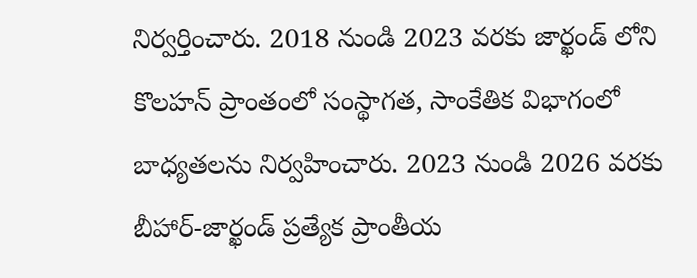నిర్వర్తించారు. 2018 నుండి 2023 వరకు జార్ఖండ్ లోని కొలహన్ ప్రాంతంలో సంస్థాగత, సాంకేతిక విభాగంలో బాధ్యతలను నిర్వహించారు. 2023 నుండి 2026 వరకు బీహార్-జార్ఖండ్ ప్రత్యేక ప్రాంతీయ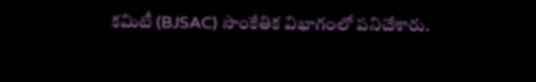కమిటీ (BJSAC) సాంకేతిక విభాగంలో పనిచేశారు.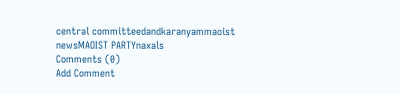central committeedandkaranyammaoist newsMAOIST PARTYnaxals
Comments (0)
Add Comment